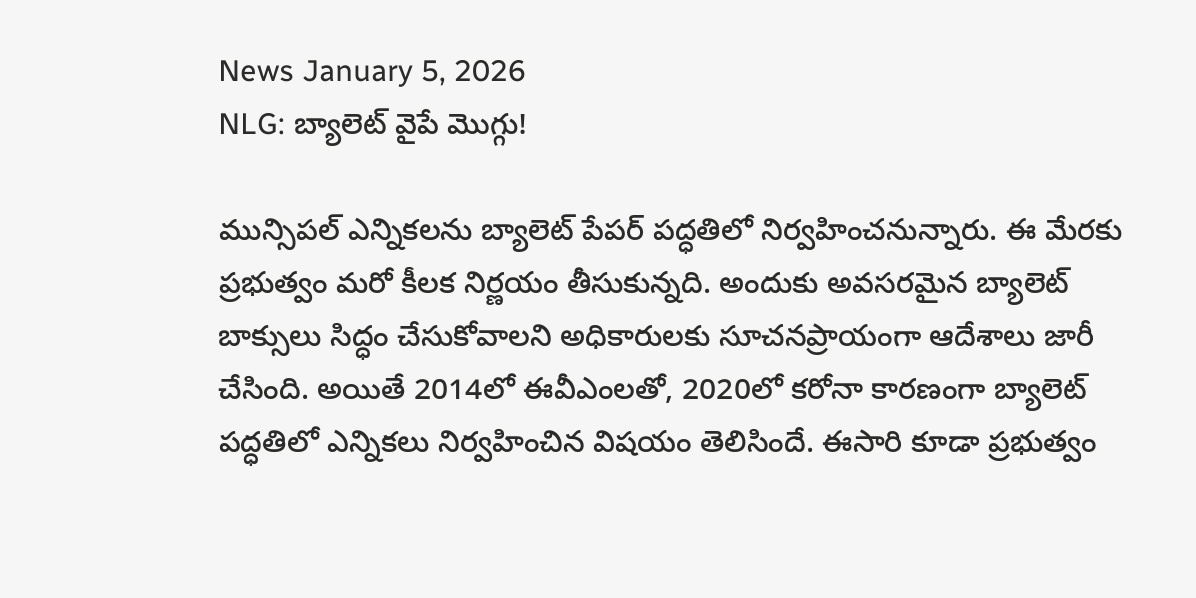News January 5, 2026
NLG: బ్యాలెట్ వైపే మొగ్గు!

మున్సిపల్ ఎన్నికలను బ్యాలెట్ పేపర్ పద్ధతిలో నిర్వహించనున్నారు. ఈ మేరకు ప్రభుత్వం మరో కీలక నిర్ణయం తీసుకున్నది. అందుకు అవసరమైన బ్యాలెట్ బాక్సులు సిద్ధం చేసుకోవాలని అధికారులకు సూచనప్రాయంగా ఆదేశాలు జారీ చేసింది. అయితే 2014లో ఈవీఎంలతో, 2020లో కరోనా కారణంగా బ్యాలెట్ పద్ధతిలో ఎన్నికలు నిర్వహించిన విషయం తెలిసిందే. ఈసారి కూడా ప్రభుత్వం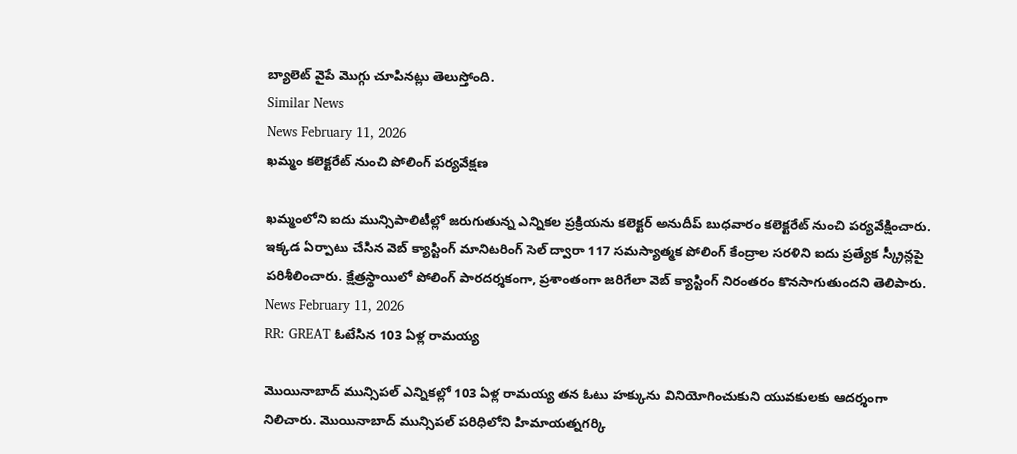బ్యాలెట్ వైపే మొగ్గు చూపినట్లు తెలుస్తోంది.
Similar News
News February 11, 2026
ఖమ్మం కలెక్టరేట్ నుంచి పోలింగ్ పర్యవేక్షణ

ఖమ్మంలోని ఐదు మున్సిపాలిటీల్లో జరుగుతున్న ఎన్నికల ప్రక్రియను కలెక్టర్ అనుదీప్ బుధవారం కలెక్టరేట్ నుంచి పర్యవేక్షించారు. ఇక్కడ ఏర్పాటు చేసిన వెబ్ క్యాస్టింగ్ మానిటరింగ్ సెల్ ద్వారా 117 సమస్యాత్మక పోలింగ్ కేంద్రాల సరళిని ఐదు ప్రత్యేక స్క్రీన్లపై పరిశీలించారు. క్షేత్రస్థాయిలో పోలింగ్ పారదర్శకంగా, ప్రశాంతంగా జరిగేలా వెబ్ క్యాస్టింగ్ నిరంతరం కొనసాగుతుందని తెలిపారు.
News February 11, 2026
RR: GREAT ఓటేసిన 103 ఏళ్ల రామయ్య

మొయినాబాద్ మున్సిపల్ ఎన్నికల్లో 103 ఏళ్ల రామయ్య తన ఓటు హక్కును వినియోగించుకుని యువకులకు ఆదర్శంగా నిలిచారు. మొయినాబాద్ మున్సిపల్ పరిధిలోని హిమాయత్నగర్కి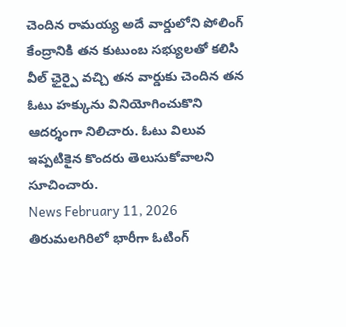చెందిన రామయ్య అదే వార్డులోని పోలింగ్ కేంద్రానికి తన కుటుంబ సభ్యులతో కలిసి వీల్ ఛైర్పై వచ్చి తన వార్డుకు చెందిన తన ఓటు హక్కును వినియోగించుకొని ఆదర్శంగా నిలిచారు. ఓటు విలువ ఇప్పటికైన కొందరు తెలుసుకోవాలని సూచించారు.
News February 11, 2026
తిరుమలగిరిలో భారీగా ఓటింగ్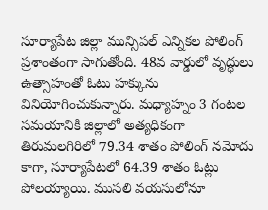సూర్యాపేట జిల్లా మున్సిపల్ ఎన్నికల పోలింగ్ ప్రశాంతంగా సాగుతోంది. 48వ వార్డులో వృద్ధులు ఉత్సాహంతో ఓటు హక్కును వినియోగించుకున్నారు. మధ్యాహ్నం 3 గంటల సమయానికి జిల్లాలో అత్యధికంగా తిరుమలగిరిలో 79.34 శాతం పోలింగ్ నమోదు కాగా, సూర్యాపేటలో 64.39 శాతం ఓట్లు పోలయ్యాయి. ముసలి వయసులోనూ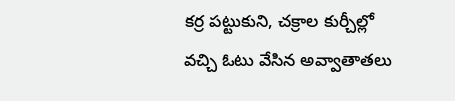కర్ర పట్టుకుని, చక్రాల కుర్చీల్లో వచ్చి ఓటు వేసిన అవ్వాతాతలు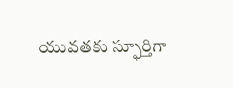యువతకు స్ఫూర్తిగా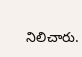నిలిచారు.